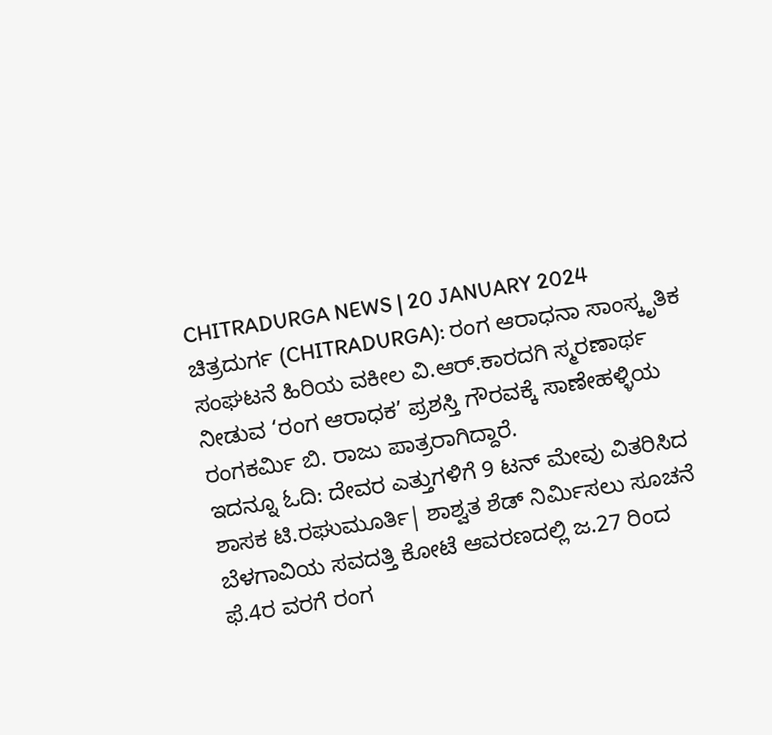CHITRADURGA NEWS | 20 JANUARY 2024
ಚಿತ್ರದುರ್ಗ (CHITRADURGA): ರಂಗ ಆರಾಧನಾ ಸಾಂಸ್ಕೃತಿಕ ಸಂಘಟನೆ ಹಿರಿಯ ವಕೀಲ ವಿ.ಆರ್.ಕಾರದಗಿ ಸ್ಮರಣಾರ್ಥ ನೀಡುವ ‘ರಂಗ ಆರಾಧಕ’ ಪ್ರಶಸ್ತಿ ಗೌರವಕ್ಕೆ ಸಾಣೇಹಳ್ಳಿಯ ರಂಗಕರ್ಮಿ ಬಿ. ರಾಜು ಪಾತ್ರರಾಗಿದ್ದಾರೆ.
ಇದನ್ನೂ ಓದಿ: ದೇವರ ಎತ್ತುಗಳಿಗೆ 9 ಟನ್ ಮೇವು ವಿತರಿಸಿದ ಶಾಸಕ ಟಿ.ರಘುಮೂರ್ತಿ| ಶಾಶ್ವತ ಶೆಡ್ ನಿರ್ಮಿಸಲು ಸೂಚನೆ
ಬೆಳಗಾವಿಯ ಸವದತ್ತಿ ಕೋಟೆ ಆವರಣದಲ್ಲಿ ಜ.27 ರಿಂದ ಫೆ.4ರ ವರಗೆ ರಂಗ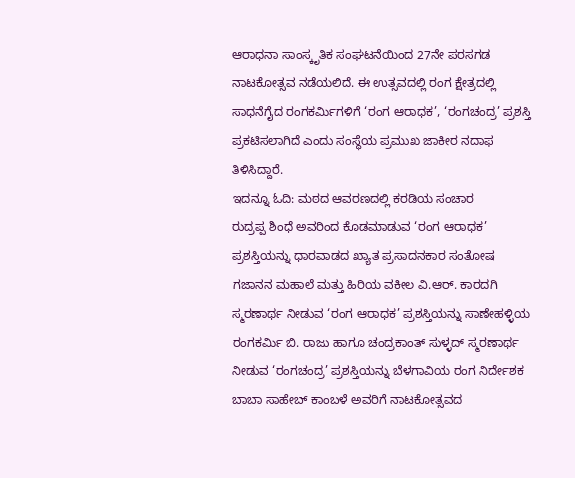ಆರಾಧನಾ ಸಾಂಸ್ಕೃತಿಕ ಸಂಘಟನೆಯಿಂದ 27ನೇ ಪರಸಗಡ ನಾಟಕೋತ್ಸವ ನಡೆಯಲಿದೆ. ಈ ಉತ್ಸವದಲ್ಲಿ ರಂಗ ಕ್ಷೇತ್ರದಲ್ಲಿ ಸಾಧನೆಗೈದ ರಂಗಕರ್ಮಿಗಳಿಗೆ ‘ರಂಗ ಆರಾಧಕ’, ‘ರಂಗಚಂದ್ರ’ ಪ್ರಶಸ್ತಿ ಪ್ರಕಟಿಸಲಾಗಿದೆ ಎಂದು ಸಂಸ್ಥೆಯ ಪ್ರಮುಖ ಜಾಕೀರ ನದಾಫ ತಿಳಿಸಿದ್ದಾರೆ.
ಇದನ್ನೂ ಓದಿ: ಮಠದ ಆವರಣದಲ್ಲಿ ಕರಡಿಯ ಸಂಚಾರ
ರುದ್ರಪ್ಪ ಶಿಂಧೆ ಅವರಿಂದ ಕೊಡಮಾಡುವ ‘ರಂಗ ಆರಾಧಕ’ ಪ್ರಶಸ್ತಿಯನ್ನು ಧಾರವಾಡದ ಖ್ಯಾತ ಪ್ರಸಾದನಕಾರ ಸಂತೋಷ ಗಜಾನನ ಮಹಾಲೆ ಮತ್ತು ಹಿರಿಯ ವಕೀಲ ವಿ.ಆರ್. ಕಾರದಗಿ ಸ್ಮರಣಾರ್ಥ ನೀಡುವ ‘ರಂಗ ಆರಾಧಕ’ ಪ್ರಶಸ್ತಿಯನ್ನು ಸಾಣೇಹಳ್ಳಿಯ ರಂಗಕರ್ಮಿ ಬಿ. ರಾಜು ಹಾಗೂ ಚಂದ್ರಕಾಂತ್ ಸುಳ್ಳದ್ ಸ್ಮರಣಾರ್ಥ ನೀಡುವ ‘ರಂಗಚಂದ್ರ’ ಪ್ರಶಸ್ತಿಯನ್ನು ಬೆಳಗಾವಿಯ ರಂಗ ನಿರ್ದೇಶಕ ಬಾಬಾ ಸಾಹೇಬ್ ಕಾಂಬಳೆ ಅವರಿಗೆ ನಾಟಕೋತ್ಸವದ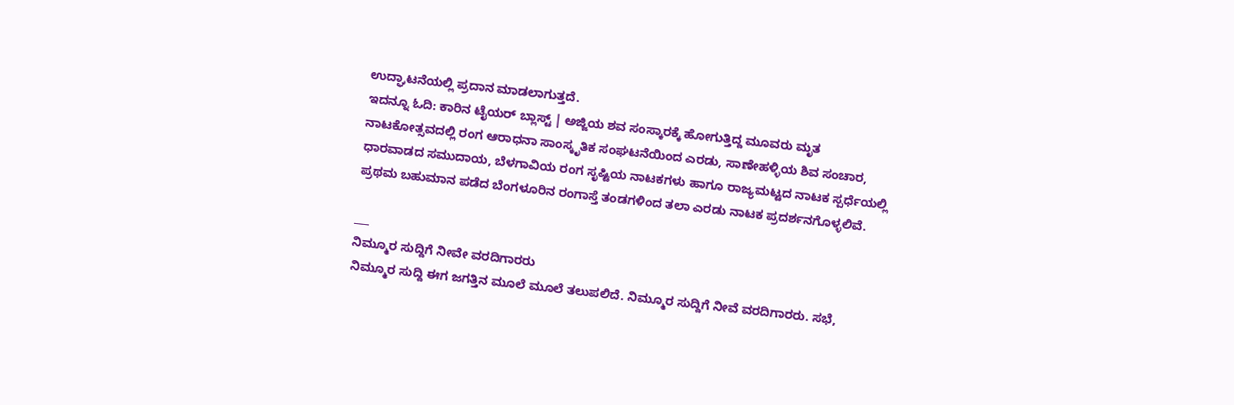ಉದ್ಘಾಟನೆಯಲ್ಲಿ ಪ್ರದಾನ ಮಾಡಲಾಗುತ್ತದೆ.
ಇದನ್ನೂ ಓದಿ: ಕಾರಿನ ಟೈಯರ್ ಬ್ಲಾಸ್ಟ್ | ಅಜ್ಜಿಯ ಶವ ಸಂಸ್ಕಾರಕ್ಕೆ ಹೋಗುತ್ತಿದ್ದ ಮೂವರು ಮೃತ
ನಾಟಕೋತ್ಸವದಲ್ಲಿ ರಂಗ ಆರಾಧನಾ ಸಾಂಸ್ಕೃತಿಕ ಸಂಘಟನೆಯಿಂದ ಎರಡು, ಸಾಣೇಹಳ್ಳಿಯ ಶಿವ ಸಂಚಾರ, ಧಾರವಾಡದ ಸಮುದಾಯ, ಬೆಳಗಾವಿಯ ರಂಗ ಸೃಷ್ಟಿಯ ನಾಟಕಗಳು ಹಾಗೂ ರಾಜ್ಯಮಟ್ಟದ ನಾಟಕ ಸ್ಪರ್ಧೆಯಲ್ಲಿ ಪ್ರಥಮ ಬಹುಮಾನ ಪಡೆದ ಬೆಂಗಳೂರಿನ ರಂಗಾಸ್ತೆ ತಂಡಗಳಿಂದ ತಲಾ ಎರಡು ನಾಟಕ ಪ್ರದರ್ಶನಗೊಳ್ಳಲಿವೆ.

___
ನಿಮ್ಮೂರ ಸುದ್ದಿಗೆ ನೀವೇ ವರದಿಗಾರರು
ನಿಮ್ಮೂರ ಸುದ್ದಿ ಈಗ ಜಗತ್ತಿನ ಮೂಲೆ ಮೂಲೆ ತಲುಪಲಿದೆ. ನಿಮ್ಮೂರ ಸುದ್ದಿಗೆ ನೀವೆ ವರದಿಗಾರರು. ಸಭೆ,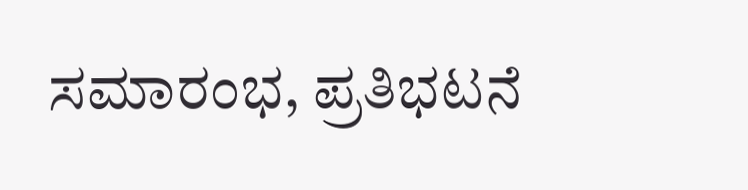ಸಮಾರಂಭ, ಪ್ರತಿಭಟನೆ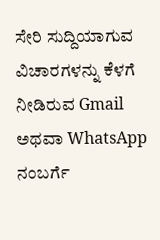ಸೇರಿ ಸುದ್ದಿಯಾಗುವ ವಿಚಾರಗಳನ್ನು ಕೆಳಗೆ ನೀಡಿರುವ Gmail ಅಥವಾ WhatsApp ನಂಬರ್ಗೆ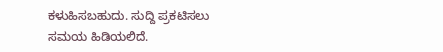ಕಳುಹಿಸಬಹುದು. ಸುದ್ದಿ ಪ್ರಕಟಿಸಲು ಸಮಯ ಹಿಡಿಯಲಿದೆ.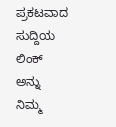ಪ್ರಕಟವಾದ ಸುದ್ದಿಯ ಲಿಂಕ್ ಅನ್ನು ನಿಮ್ಮ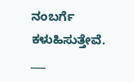ನಂಬರ್ಗೆ ಕಳುಹಿಸುತ್ತೇವೆ.
___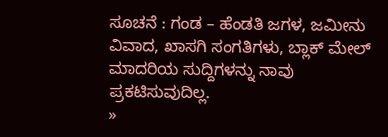ಸೂಚನೆ : ಗಂಡ – ಹೆಂಡತಿ ಜಗಳ, ಜಮೀನು ವಿವಾದ, ಖಾಸಗಿ ಸಂಗತಿಗಳು, ಬ್ಲಾಕ್ ಮೇಲ್ ಮಾದರಿಯ ಸುದ್ದಿಗಳನ್ನು ನಾವು ಪ್ರಕಟಿಸುವುದಿಲ್ಲ.
»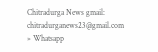Chitradurga News gmail: chitradurganews23@gmail.com
» Whatsapp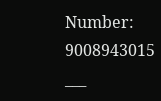Number: 9008943015
___